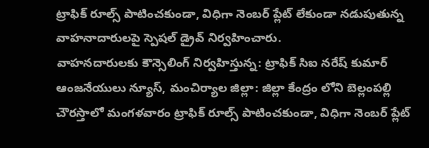ట్రాఫిక్ రూల్స్ పాటించకుండా, విధిగా నెంబర్ ప్లేట్ లేకుండా నడుపుతున్న వాహనాదారులపై స్పెషల్ డ్రైవ్ నిర్వహించారు.
వాహనదారులకు కౌన్సెలింగ్ నిర్వహిస్తున్న: ట్రాఫిక్ సిఐ నరేష్ కుమార్
ఆంజనేయులు న్యూస్, మంచిర్యాల జిల్లా: జిల్లా కేంద్రం లోని బెల్లంపల్లి చౌరస్తాలో మంగళవారం ట్రాఫిక్ రూల్స్ పాటించకుండా, విధిగా నెంబర్ ప్లేట్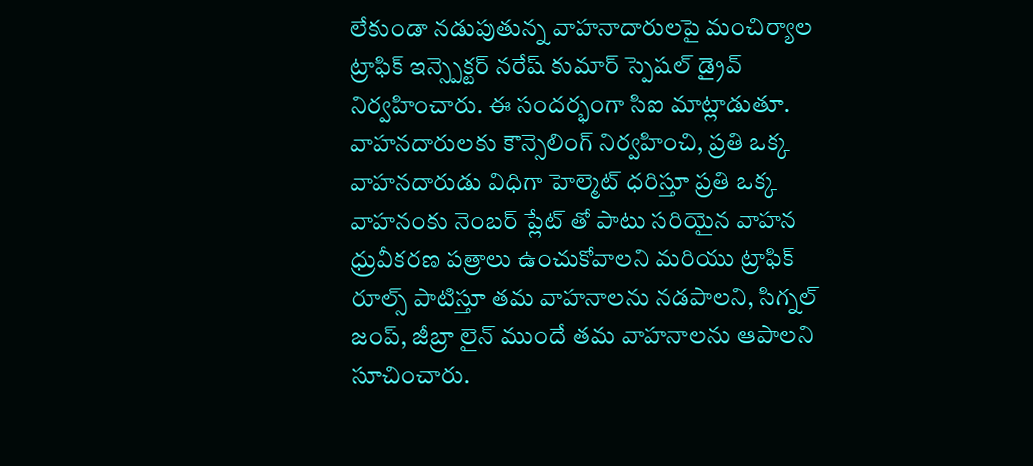లేకుండా నడుపుతున్న వాహనాదారులపై మంచిర్యాల ట్రాఫిక్ ఇన్స్పెక్టర్ నరేష్ కుమార్ స్పెషల్ డ్రైవ్ నిర్వహించారు. ఈ సందర్భంగా సిఐ మాట్లాడుతూ. వాహనదారులకు కౌన్సెలింగ్ నిర్వహించి, ప్రతి ఒక్క వాహనదారుడు విధిగా హెల్మెట్ ధరిస్తూ ప్రతి ఒక్క వాహనంకు నెంబర్ ప్లేట్ తో పాటు సరియైన వాహన ధ్రువీకరణ పత్రాలు ఉంచుకోవాలని మరియు ట్రాఫిక్ రూల్స్ పాటిస్తూ తమ వాహనాలను నడపాలని, సిగ్నల్ జంప్, జీబ్రా లైన్ ముందే తమ వాహనాలను ఆపాలని సూచించారు.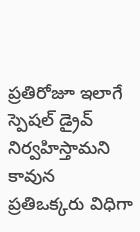ప్రతిరోజూ ఇలాగే స్పెషల్ డ్రైవ్ నిర్వహిస్తామని కావున ప్రతిఒక్కరు విధిగా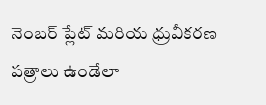నెంబర్ ప్లేట్ మరియ ధ్రువీకరణ పత్రాలు ఉండేలా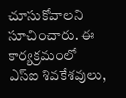చూసుకోవాలని సూచించారు. ఈ కార్యక్రమంలో ఎస్ఐ శివకేశవులు,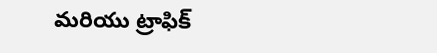మరియు ట్రాఫిక్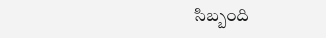సిబ్బంది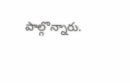పాల్గొన్నారు.